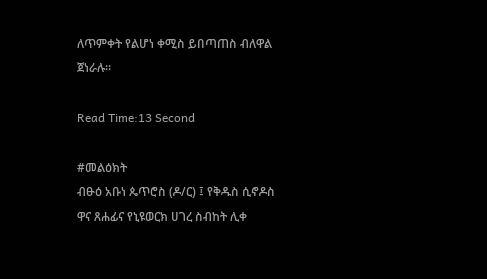ለጥምቀት የልሆነ ቀሚስ ይበጣጠስ ብለዋል ጀነራሉ።

Read Time:13 Second

#መልዕክት
ብፁዕ አቡነ ጴጥሮስ (ዶ/ር) ፤ የቅዱስ ሲኖዶስ ዋና ጸሐፊና የኒዩወርክ ሀገረ ስብከት ሊቀ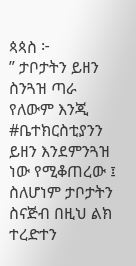ጳጳስ ፦
” ታቦታትን ይዘን ስንጓዝ ጣራ የለውም እንጂ #ቤተክርስቲያንን ይዘን እንደምንጓዝ ነው የሚቆጠረው ፤ ስለሆነም ታቦታትን ስናጅብ በዚህ ልክ ተረድተን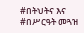#በትህትና እና #በሥርዓት መጓዝ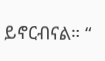ይኖርብናል። “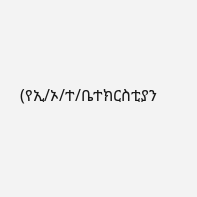(የኢ/ኦ/ተ/ቤተክርስቲያን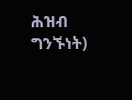ሕዝብ ግንኙነት)